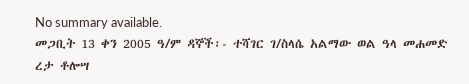No summary available.
መጋቢት 13 ቀን 2005 ዓ/ም ዳኞች፡- ተሻገር ገ/ስላሴ አልማው ወል ዓላ መሐመድ ረታ ቶሎሣ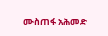ሙስጠፋ አሕመድ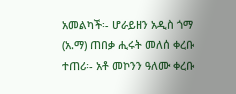አመልካች፡- ሆራይዘን አዲስ ጎማ (አ.ማ) ጠበቃ ሒሩት መለሰ ቀረቡ ተጠሪ፡- አቶ መኮንን ዓለሙ ቀረቡ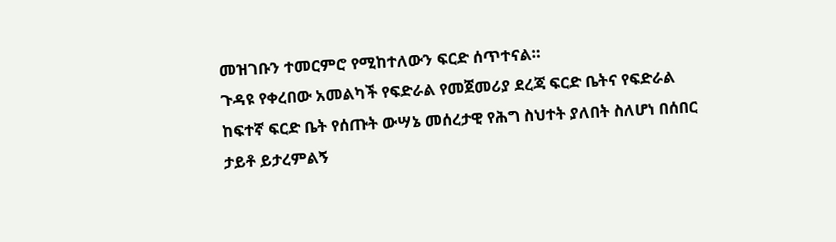መዝገቡን ተመርምሮ የሚከተለውን ፍርድ ሰጥተናል።
ጉዳዩ የቀረበው አመልካች የፍድራል የመጀመሪያ ደረጃ ፍርድ ቤትና የፍድራል ከፍተኛ ፍርድ ቤት የሰጡት ውሣኔ መሰረታዊ የሕግ ስህተት ያለበት ስለሆነ በሰበር ታይቶ ይታረምልኝ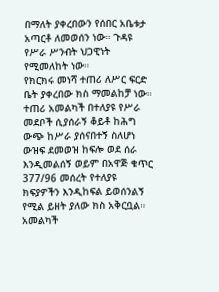በማለት ያቀረበውን የሰበር አቤቱታ አጣርቶ ለመወሰን ነው። ጉዳዩ የሥራ ሥንብት ህጋዊነት የሚመለከት ነው።
የክርክሩ መነሻ ተጠሪ ለሥር ፍርድ ቤት ያቀረበው ክስ ማመልከቻ ነው። ተጠሪ አመልካች በተለያዩ የሥራ መደቦች ሲያሰራኝ ቆይቶ ከሕግ ውጭ ከሥራ ያሰናበተኝ ስለሆነ ውዝፍ ደመወዝ ከፍሎ ወደ ሰራ እንዲመልሰኝ ወይም በአዋጅ ቁጥር 377/96 መሰረት የተለያዩ ክፍያዎችን እንዲከፍል ይወሰንልኝ የሚል ይዘት ያለው ክስ አቅርቧል። አመልካች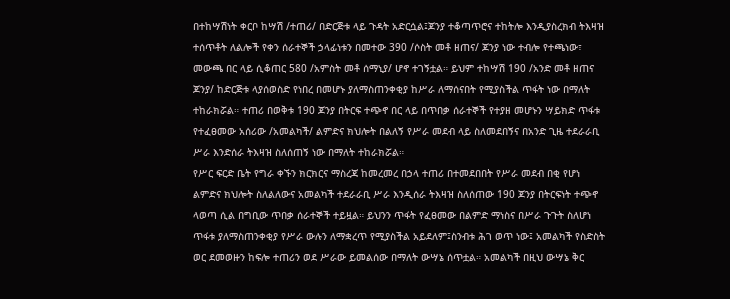በተከሣሽነት ቀርቦ ከሣሽ /ተጠሪ/ በድርጅቱ ላይ ጉዳት አድርሷል፤ጆንያ ተቆጣጥሮና ተከትሎ እንዲያስረክብ ትእዛዝ ተሰጥቶት ለልሎች የቀን ሰራተኞች ኃላፊነቱን በመተው 390 /ሶስት መቶ ዘጠና/ ጆንያ ነው ተብሎ የተጫነው፣ መውጫ በር ላይ ሲቆጠር 580 /አምስት መቶ ሰማኒያ/ ሆኖ ተገኝቷል። ይህም ተከሣሽ 190 /አንድ መቶ ዘጠና ጆንያ/ ከድርጅቱ ላያሰወስድ የነበረ በመሆኑ ያለማስጠንቀቂያ ከሥራ ለማሰናበት የሚያስችል ጥፋት ነው በማለት ተከራክሯል። ተጠሪ በወቅቱ 190 ጆንያ በትርፍ ተጭኖ በር ላይ በጥበቃ ሰራተኞች የተያዘ መሆኑን ሣይክድ ጥፋቱ የተፈፀመው አሰሪው /አመልካች/ ልምድና ክህሎት በልለኝ የሥራ መደብ ላይ ስለመደበኝና በአንድ ጊዜ ተደራራቢ ሥራ እንድሰራ ትእዛዝ ስለሰጠኝ ነው በማለት ተከራክሯል።
የሥር ፍርድ ቤት የግራ ቀኙን ክርክርና ማስረጃ ከመረመረ በኃላ ተጠሪ በተመደበበት የሥራ መደብ በቂ የሆነ ልምድና ክህሎት ስለልለውና አመልካች ተደራራቢ ሥራ እንዲሰራ ትእዛዝ ስለሰጠው 190 ጆንያ በትርፍነት ተጭኖ ላወጣ ሲል በግቢው ጥበቃ ሰራተኞች ተይዟል። ይህንን ጥፋት የፈፀመው በልምድ ማነስና በሥራ ጉጉት ስለሆነ ጥፋቱ ያለማስጠንቀቂያ የሥራ ውሉን ለማቋረጥ የሚያስችል አይደለም፤ስንብቱ ሕገ ወጥ ነው፤ አመልካች የስድስት ወር ደመወዙን ከፍሎ ተጠሪን ወደ ሥራው ይመልሰው በማለት ውሣኔ ሰጥቷል። አመልካች በዚህ ውሣኔ ቅር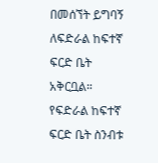በመሰኘት ይግባኝ ለፍድራል ከፍተኛ ፍርድ ቤት አቅርቧል። የፍድራል ከፍተኛ ፍርድ ቤት ስንብቱ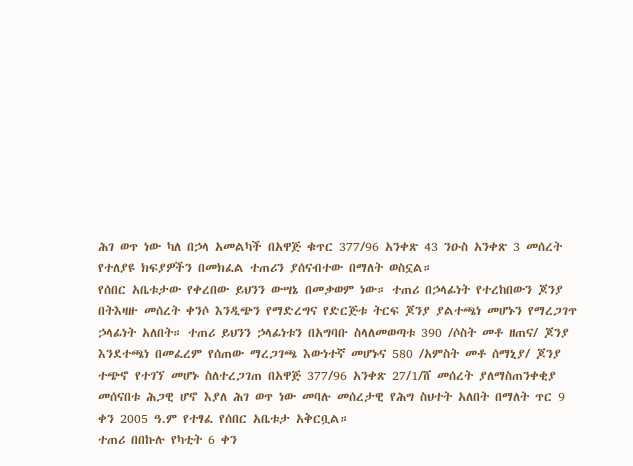ሕገ ወጥ ነው ካለ በኃላ አመልካች በአዋጅ ቁጥር 377/96 አንቀጽ 43 ንዑስ አንቀጽ 3 መሰረት የተለያዩ ክፍያዎችን በመክፈል ተጠሪን ያሰናብተው በማለት ወስኗል።
የሰበር አቤቱታው የቀረበው ይህንን ውሣኔ በመቃወም ነው። ተጠሪ በኃላፊነት የተረከበውን ጆንያ በትእዛዙ መሰረት ቀንሶ እንዲጭን የማድረግና የድርጅቱ ትርፍ ጆንያ ያልተጫነ መሆኑን የማረጋገጥ ኃላፊነት አለበት። ተጠሪ ይህንን ኃላፊነቱን በአግባቡ ስላለመወጣቱ 390 /ሶስት መቶ ዘጠና/ ጆንያ እንደተጫነ በመፈረም የሰጠው ማረጋገጫ እውነተኛ መሆኑና 580 /አምስት መቶ ሰማኒያ/ ጆንያ ተጭኖ የተገኘ መሆኑ ስለተረጋገጠ በአዋጅ 377/96 አንቀጽ 27/1/ሸ መሰረት ያለማስጠንቀቂያ መሰናበቱ ሕጋዊ ሆኖ እያለ ሕገ ወጥ ነው መባሉ መሰረታዊ የሕግ ስህተት አለበት በማለት ጥር 9 ቀን 2005 ዓ.ም የተፃፈ የሰበር አቤቱታ አቅርቧል።
ተጠሪ በበኩሉ የካቲት 6 ቀን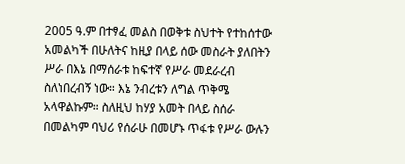2005 ዓ.ም በተፃፈ መልስ በወቅቱ ስህተት የተከሰተው አመልካች በሁለትና ከዚያ በላይ ሰው መስራት ያለበትን ሥራ በእኔ በማሰራቱ ከፍተኛ የሥራ መደራረብ ስለነበረብኝ ነው። እኔ ንብረቱን ለግል ጥቅሜ አላዋልኩም። ስለዚህ ከሃያ አመት በላይ ስሰራ በመልካም ባህሪ የሰራሁ በመሆኑ ጥፋቱ የሥራ ውሉን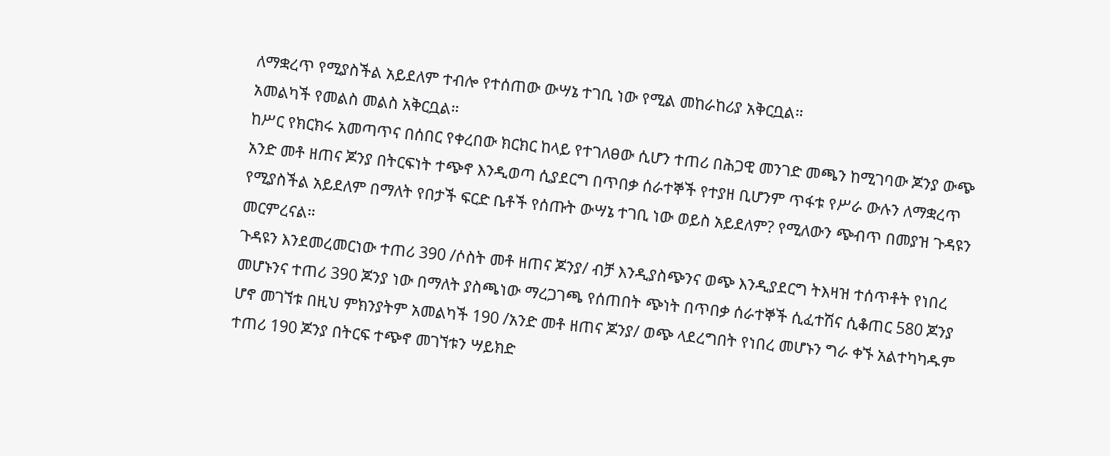ለማቋረጥ የሚያስችል አይደለም ተብሎ የተሰጠው ውሣኔ ተገቢ ነው የሚል መከራከሪያ አቅርቧል።
አመልካች የመልስ መልስ አቅርቧል።
ከሥር የክርክሩ አመጣጥና በሰበር የቀረበው ክርክር ከላይ የተገለፀው ሲሆን ተጠሪ በሕጋዊ መንገድ መጫን ከሚገባው ጆንያ ውጭ አንድ መቶ ዘጠና ጆንያ በትርፍነት ተጭኖ እንዲወጣ ሲያደርግ በጥበቃ ሰራተኞች የተያዘ ቢሆንም ጥፋቱ የሥራ ውሉን ለማቋረጥ የሚያስችል አይደለም በማለት የበታች ፍርድ ቤቶች የሰጡት ውሣኔ ተገቢ ነው ወይስ አይደለም? የሚለውን ጭብጥ በመያዝ ጉዳዩን መርምረናል።
ጉዳዩን እንደመረመርነው ተጠሪ 390 /ሶስት መቶ ዘጠና ጆንያ/ ብቻ እንዲያስጭንና ወጭ እንዲያደርግ ትእዛዝ ተሰጥቶት የነበረ መሆኑንና ተጠሪ 390 ጆንያ ነው በማለት ያስጫነው ማረጋገጫ የሰጠበት ጭነት በጥበቃ ሰራተኞች ሲፈተሽና ሲቆጠር 580 ጆንያ ሆኖ መገኘቱ በዚህ ምክንያትም አመልካች 190 /አንድ መቶ ዘጠና ጆንያ/ ወጭ ላደረግበት የነበረ መሆኑን ግራ ቀኙ አልተካካዱም ተጠሪ 190 ጆንያ በትርፍ ተጭኖ መገኘቱን ሣይክድ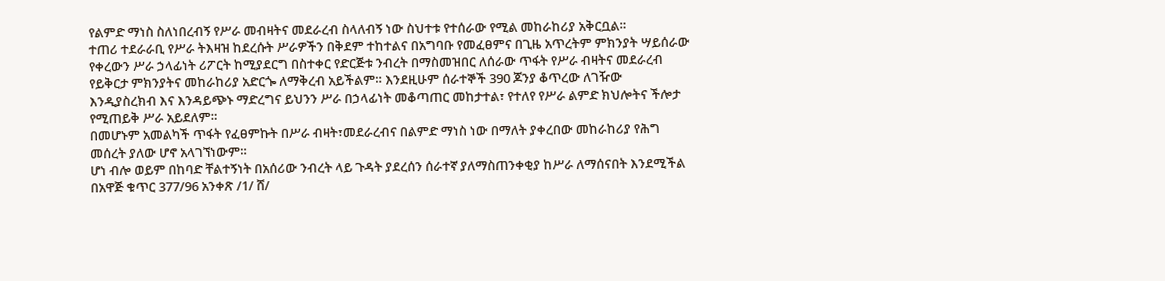የልምድ ማነስ ስለነበረብኝ የሥራ መብዛትና መደራረብ ስላለብኝ ነው ስህተቱ የተሰራው የሚል መከራከሪያ አቅርቧል።
ተጠሪ ተደራራቢ የሥራ ትእዛዝ ከደረሱት ሥራዎችን በቅደም ተከተልና በአግባቡ የመፈፀምና በጊዜ አጥረትም ምክንያት ሣይሰራው የቀረውን ሥራ ኃላፊነት ሪፖርት ከሚያደርግ በስተቀር የድርጅቱ ንብረት በማስመዝበር ለሰራው ጥፋት የሥራ ብዛትና መደራረብ የይቅርታ ምክንያትና መከራከሪያ አድርጐ ለማቅረብ አይችልም። እንደዚሁም ሰራተኞች 390 ጆንያ ቆጥረው ለገዥው እንዲያስረክብ እና እንዳይጭኑ ማድረግና ይህንን ሥራ በኃላፊነት መቆጣጠር መከታተል፣ የተለየ የሥራ ልምድ ክህሎትና ችሎታ የሚጠይቅ ሥራ አይደለም።
በመሆኑም አመልካች ጥፋት የፈፀምኩት በሥራ ብዛት፣መደራረብና በልምድ ማነስ ነው በማለት ያቀረበው መከራከሪያ የሕግ መሰረት ያለው ሆኖ አላገኘነውም።
ሆነ ብሎ ወይም በከባድ ቸልተኝነት በአሰሪው ንብረት ላይ ጉዳት ያደረሰን ሰራተኛ ያለማስጠንቀቂያ ከሥራ ለማሰናበት እንደሚችል በአዋጅ ቁጥር 377/96 አንቀጽ /1/ ሸ/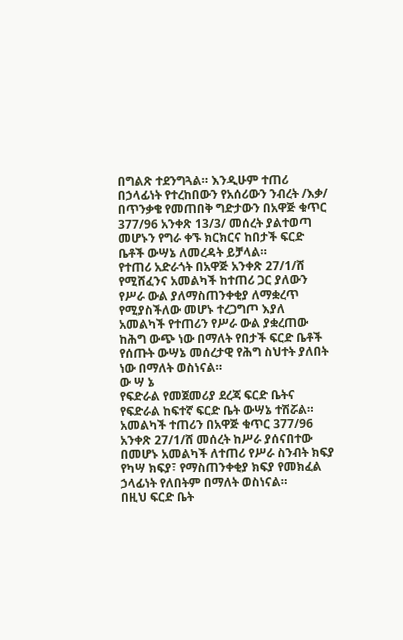በግልጽ ተደንግጓል። እንዲሁም ተጠሪ በኃላፊነት የተረከበውን የአሰሪውን ንብረት /እቃ/ በጥንቃቄ የመጠበቅ ግድታውን በአዋጅ ቁጥር 377/96 አንቀጽ 13/3/ መሰረት ያልተወጣ መሆኑን የግራ ቀኙ ክርክርና ከበታች ፍርድ ቤቶች ውሣኔ ለመረዳት ይቻላል።
የተጠሪ አድራጎት በአዋጅ አንቀጽ 27/1/ሸ የሚሸፈንና አመልካች ከተጠሪ ጋር ያለውን የሥራ ውል ያለማስጠንቀቂያ ለማቋረጥ የሚያስችለው መሆኑ ተረጋግጦ እያለ አመልካች የተጠሪን የሥራ ውል ያቋረጠው ከሕግ ውጭ ነው በማለት የበታች ፍርድ ቤቶች የሰጡት ውሣኔ መሰረታዊ የሕግ ስህተት ያለበት ነው በማለት ወስነናል።
ው ሣ ኔ
የፍድራል የመጀመሪያ ደረጃ ፍርድ ቤትና የፍድራል ከፍተኛ ፍርድ ቤት ውሣኔ ተሽሯል።
አመልካች ተጠሪን በአዋጅ ቁጥር 377/96 አንቀጽ 27/1/ሸ መሰረት ከሥራ ያሰናበተው በመሆኑ አመልካች ለተጠሪ የሥራ ስንብት ክፍያ የካሣ ክፍያ፣ የማስጠንቀቂያ ክፍያ የመክፈል ኃላፊነት የለበትም በማለት ወስነናል።
በዚህ ፍርድ ቤት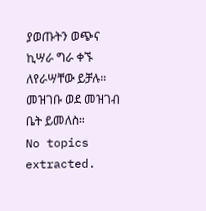ያወጡትን ወጭና ኪሣራ ግራ ቀኙ ለየራሣቸው ይቻሉ። መዝገቡ ወደ መዝገብ ቤት ይመለስ።
No topics extracted.